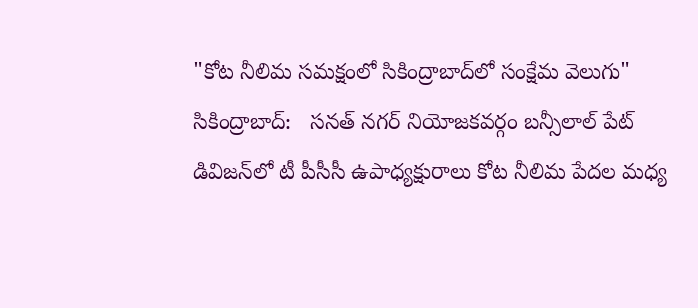"కోట నీలిమ సమక్షంలో సికింద్రాబాద్‌లో సంక్షేమ వెలుగు"
సికింద్రాబాద్:   సనత్ నగర్ నియోజకవర్గం బన్సీలాల్ పేట్ డివిజన్‌లో టీ పీసీసీ ఉపాధ్యక్షురాలు కోట నీలిమ పేదల మధ్య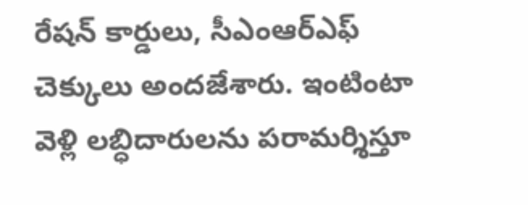రేషన్ కార్డులు, సీఎంఆర్ఎఫ్ చెక్కులు అందజేశారు. ఇంటింటా వెళ్లి లబ్ధిదారులను పరామర్శిస్తూ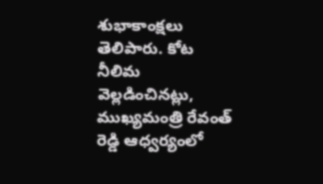శుభాకాంక్షలు తెలిపారు. కోట నీలిమ వెల్లడించినట్లు, ముఖ్యమంత్రి రేవంత్ రెడ్డి ఆధ్వర్యంలో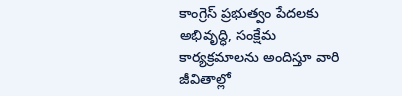కాంగ్రెస్ ప్రభుత్వం పేదలకు అభివృద్ధి, సంక్షేమ కార్యక్రమాలను అందిస్తూ వారి జీవితాల్లో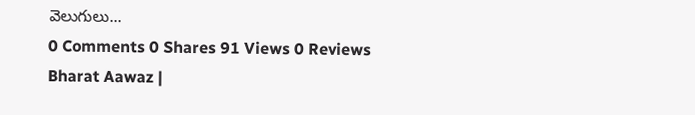వెలుగులు...
0 Comments 0 Shares 91 Views 0 Reviews
Bharat Aawaz |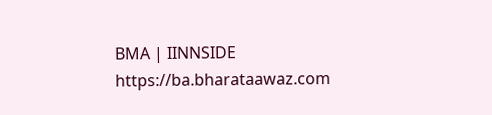BMA | IINNSIDE https://ba.bharataawaz.com